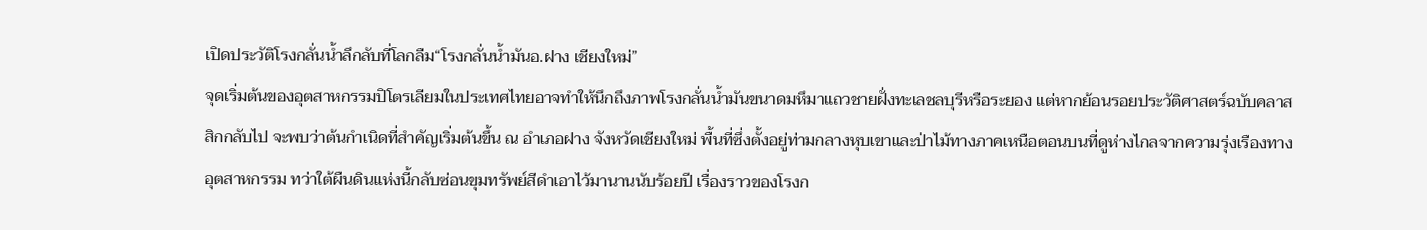เปิดประวัติโรงกลั่นน้ำลึกลับที่โลกลืม“โรงกลั่นน้ำมันอ.ฝาง เชียงใหม่”
จุดเริ่มต้นของอุตสาหกรรมปิโตรเลียมในประเทศไทยอาจทำให้นึกถึงภาพโรงกลั่นน้ำมันขนาดมหึมาแถวชายฝั่งทะเลชลบุรีหรือระยอง แต่หากย้อนรอยประวัติศาสตร์ฉบับคลาสสิกกลับไป จะพบว่าต้นกำเนิดที่สำคัญเริ่มต้นขึ้น ณ อำเภอฝาง จังหวัดเชียงใหม่ พื้นที่ซึ่งตั้งอยู่ท่ามกลางหุบเขาและป่าไม้ทางภาคเหนือตอนบนที่ดูห่างไกลจากความรุ่งเรืองทางอุตสาหกรรม ทว่าใต้ผืนดินแห่งนี้กลับซ่อนขุมทรัพย์สีดำเอาไว้มานานนับร้อยปี เรื่องราวของโรงก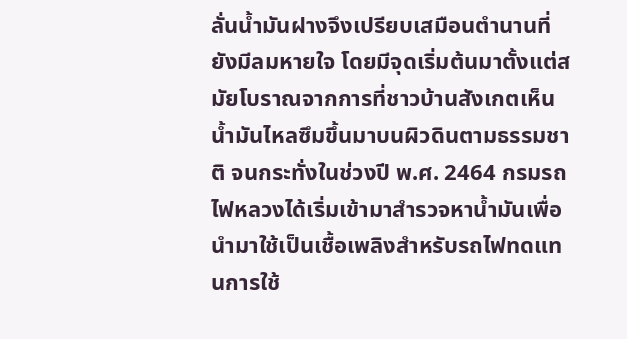ลั่นน้ำมันฝางจึงเปรียบเสมือนตำนานที่ยังมีลมหายใจ โดยมีจุดเริ่มต้นมาตั้งแต่สมัยโบราณจากการที่ชาวบ้านสังเกตเห็นน้ำมันไหลซึมขึ้นมาบนผิวดินตามธรรมชาติ จนกระทั่งในช่วงปี พ.ศ. 2464 กรมรถไฟหลวงได้เริ่มเข้ามาสำรวจหาน้ำมันเพื่อนำมาใช้เป็นเชื้อเพลิงสำหรับรถไฟทดแทนการใช้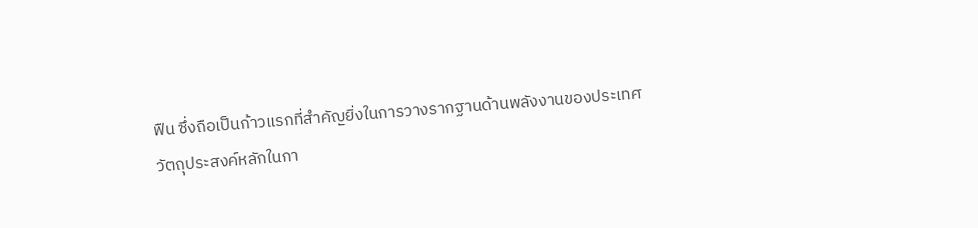ฟืน ซึ่งถือเป็นก้าวแรกที่สำคัญยิ่งในการวางรากฐานด้านพลังงานของประเทศ
วัตถุประสงค์หลักในกา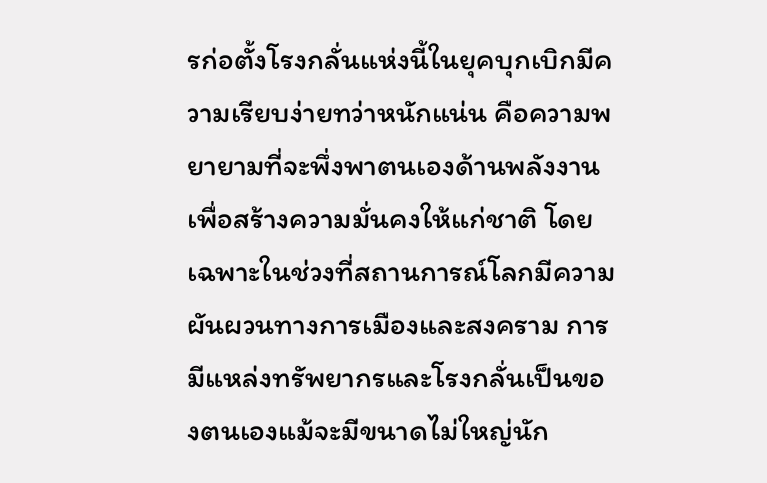รก่อตั้งโรงกลั่นแห่งนี้ในยุคบุกเบิกมีความเรียบง่ายทว่าหนักแน่น คือความพยายามที่จะพึ่งพาตนเองด้านพลังงานเพื่อสร้างความมั่นคงให้แก่ชาติ โดยเฉพาะในช่วงที่สถานการณ์โลกมีความผันผวนทางการเมืองและสงคราม การมีแหล่งทรัพยากรและโรงกลั่นเป็นของตนเองแม้จะมีขนาดไม่ใหญ่นัก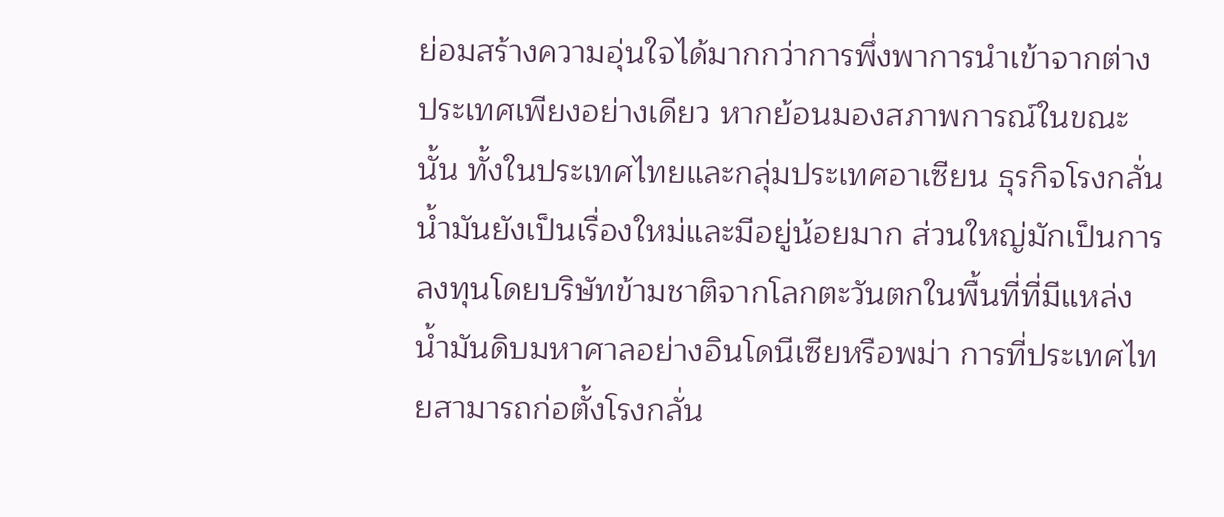ย่อมสร้างความอุ่นใจได้มากกว่าการพึ่งพาการนำเข้าจากต่างประเทศเพียงอย่างเดียว หากย้อนมองสภาพการณ์ในขณะนั้น ทั้งในประเทศไทยและกลุ่มประเทศอาเซียน ธุรกิจโรงกลั่นน้ำมันยังเป็นเรื่องใหม่และมีอยู่น้อยมาก ส่วนใหญ่มักเป็นการลงทุนโดยบริษัทข้ามชาติจากโลกตะวันตกในพื้นที่ที่มีแหล่งน้ำมันดิบมหาศาลอย่างอินโดนีเซียหรือพม่า การที่ประเทศไทยสามารถก่อตั้งโรงกลั่น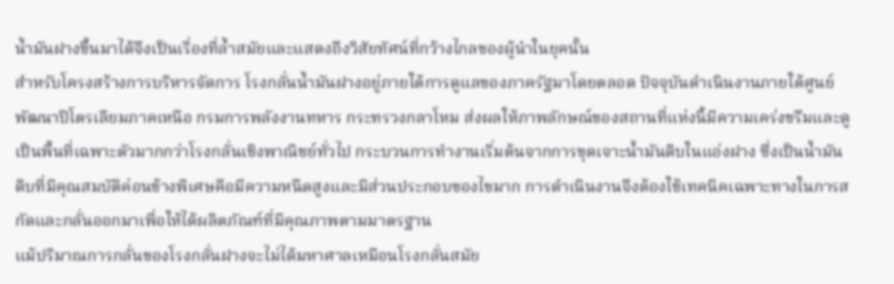น้ำมันฝางขึ้นมาได้จึงเป็นเรื่องที่ล้ำสมัยและแสดงถึงวิสัยทัศน์ที่กว้างไกลของผู้นำในยุคนั้น
สำหรับโครงสร้างการบริหารจัดการ โรงกลั่นน้ำมันฝางอยู่ภายใต้การดูแลของภาครัฐมาโดยตลอด ปัจจุบันดำเนินงานภายใต้ศูนย์พัฒนาปิโตรเลียมภาคเหนือ กรมการพลังงานทหาร กระทรวงกลาโหม ส่งผลให้ภาพลักษณ์ของสถานที่แห่งนี้มีความเคร่งขรึมและดูเป็นพื้นที่เฉพาะตัวมากกว่าโรงกลั่นเชิงพาณิชย์ทั่วไป กระบวนการทำงานเริ่มต้นจากการขุดเจาะน้ำมันดิบในแอ่งฝาง ซึ่งเป็นน้ำมันดิบที่มีคุณสมบัติค่อนข้างพิเศษคือมีความหนืดสูงและมีส่วนประกอบของไขมาก การดำเนินงานจึงต้องใช้เทคนิคเฉพาะทางในการสกัดและกลั่นออกมาเพื่อให้ได้ผลิตภัณฑ์ที่มีคุณภาพตามมาตรฐาน
แม้ปริมาณการกลั่นของโรงกลั่นฝางจะไม่ได้มหาศาลเหมือนโรงกลั่นสมัย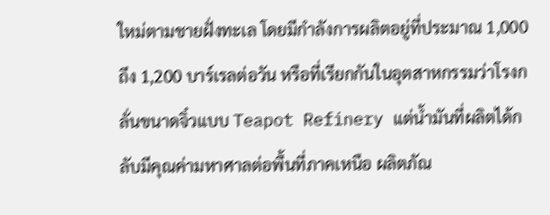ใหม่ตามชายฝั่งทะเล โดยมีกำลังการผลิตอยู่ที่ประมาณ 1,000 ถึง 1,200 บาร์เรลต่อวัน หรือที่เรียกกันในอุตสาหกรรมว่าโรงกลั่นขนาดจิ๋วแบบ Teapot Refinery แต่น้ำมันที่ผลิตได้กลับมีคุณค่ามหาศาลต่อพื้นที่ภาคเหนือ ผลิตภัณ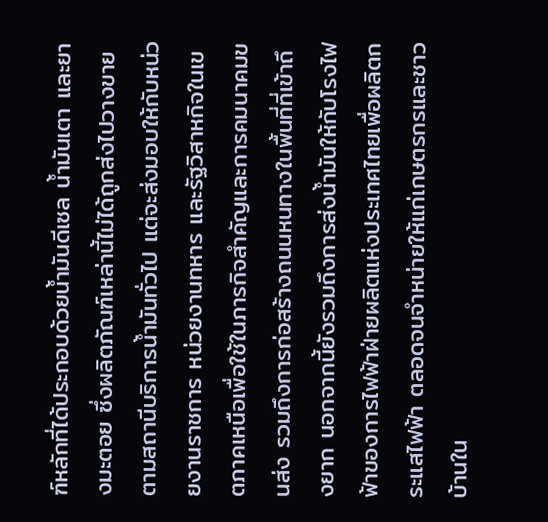ฑ์หลักที่ได้ประกอบด้วยน้ำมันดีเซล น้ำมันเตา และยางมะตอย ซึ่งผลิตภัณฑ์เหล่านี้ไม่ได้ถูกส่งไปวางขายตามสถานีบริการน้ำมันทั่วไป แต่จะส่งมอบให้กับหน่วยงานราชการ หน่วยงานทหาร และรัฐวิสาหกิจในเขตภาคเหนือเพื่อใช้ในภารกิจสำคัญและการคมนาคมขนส่ง รวมถึงการก่อสร้างถนนหนทางในพื้นที่ที่เข้าถึงยาก นอกจากนี้ยังรวมถึงการส่งน้ำมันให้กับโรงไฟฟ้าของการไฟฟ้าฝ่ายผลิตแห่งประเทศไทยเพื่อผลิตกระแสไฟฟ้า ตลอดจนจำหน่ายให้แก่เกษตรกรและชาวบ้านใน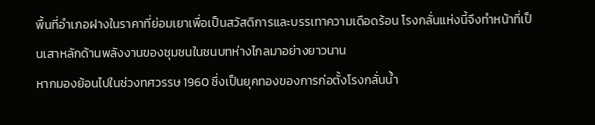พื้นที่อำเภอฝางในราคาที่ย่อมเยาเพื่อเป็นสวัสดิการและบรรเทาความเดือดร้อน โรงกลั่นแห่งนี้จึงทำหน้าที่เป็นเสาหลักด้านพลังงานของชุมชนในชนบทห่างไกลมาอย่างยาวนาน
หากมองย้อนไปในช่วงทศวรรษ 1960 ซึ่งเป็นยุคทองของการก่อตั้งโรงกลั่นน้ำ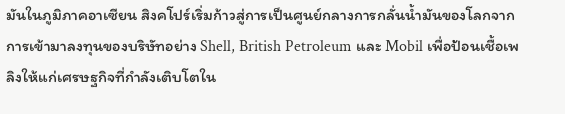มันในภูมิภาคอาเซียน สิงคโปร์เริ่มก้าวสู่การเป็นศูนย์กลางการกลั่นน้ำมันของโลกจากการเข้ามาลงทุนของบริษัทอย่าง Shell, British Petroleum และ Mobil เพื่อป้อนเชื้อเพลิงให้แก่เศรษฐกิจที่กำลังเติบโตใน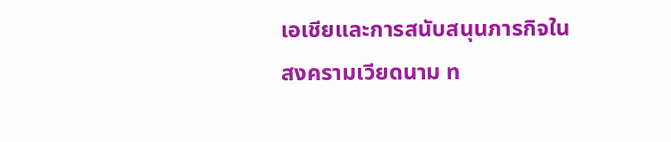เอเชียและการสนับสนุนภารกิจในสงครามเวียดนาม ท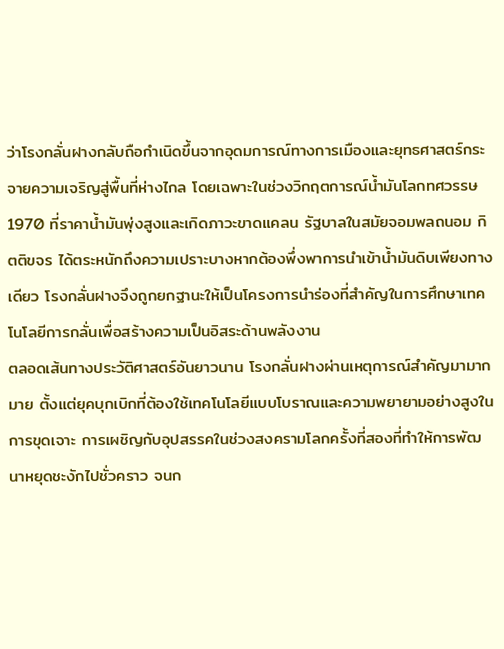ว่าโรงกลั่นฝางกลับถือกำเนิดขึ้นจากอุดมการณ์ทางการเมืองและยุทธศาสตร์กระจายความเจริญสู่พื้นที่ห่างไกล โดยเฉพาะในช่วงวิกฤตการณ์น้ำมันโลกทศวรรษ 1970 ที่ราคาน้ำมันพุ่งสูงและเกิดภาวะขาดแคลน รัฐบาลในสมัยจอมพลถนอม กิตติขจร ได้ตระหนักถึงความเปราะบางหากต้องพึ่งพาการนำเข้าน้ำมันดิบเพียงทางเดียว โรงกลั่นฝางจึงถูกยกฐานะให้เป็นโครงการนำร่องที่สำคัญในการศึกษาเทคโนโลยีการกลั่นเพื่อสร้างความเป็นอิสระด้านพลังงาน
ตลอดเส้นทางประวัติศาสตร์อันยาวนาน โรงกลั่นฝางผ่านเหตุการณ์สำคัญมามากมาย ตั้งแต่ยุคบุกเบิกที่ต้องใช้เทคโนโลยีแบบโบราณและความพยายามอย่างสูงในการขุดเจาะ การเผชิญกับอุปสรรคในช่วงสงครามโลกครั้งที่สองที่ทำให้การพัฒนาหยุดชะงักไปชั่วคราว จนก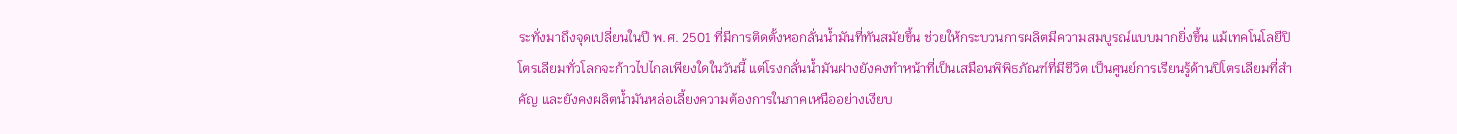ระทั่งมาถึงจุดเปลี่ยนในปี พ.ศ. 2501 ที่มีการติดตั้งหอกลั่นน้ำมันที่ทันสมัยขึ้น ช่วยให้กระบวนการผลิตมีความสมบูรณ์แบบมากยิ่งขึ้น แม้เทคโนโลยีปิโตรเลียมทั่วโลกจะก้าวไปไกลเพียงใดในวันนี้ แต่โรงกลั่นน้ำมันฝางยังคงทำหน้าที่เป็นเสมือนพิพิธภัณฑ์ที่มีชีวิต เป็นศูนย์การเรียนรู้ด้านปิโตรเลียมที่สำคัญ และยังคงผลิตน้ำมันหล่อเลี้ยงความต้องการในภาคเหนืออย่างเงียบ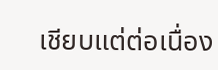เชียบแต่ต่อเนื่อง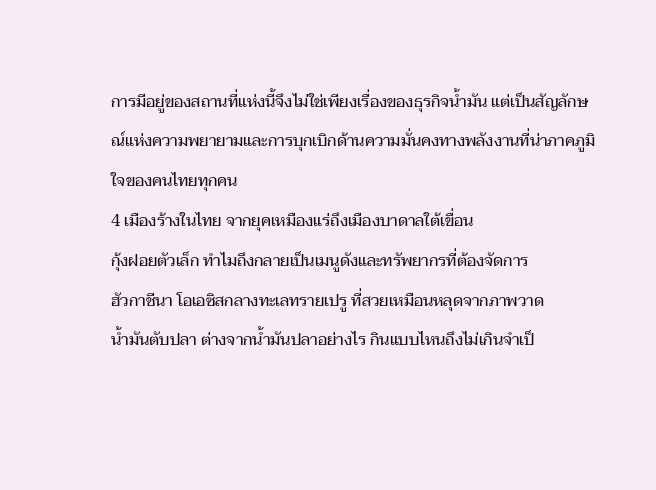การมีอยู่ของสถานที่แห่งนี้จึงไม่ใช่เพียงเรื่องของธุรกิจน้ำมัน แต่เป็นสัญลักษณ์แห่งความพยายามและการบุกเบิกด้านความมั่นคงทางพลังงานที่น่าภาคภูมิใจของคนไทยทุกคน
4 เมืองร้างในไทย จากยุคเหมืองแร่ถึงเมืองบาดาลใต้เขื่อน
กุ้งฝอยตัวเล็ก ทำไมถึงกลายเป็นเมนูดังและทรัพยากรที่ต้องจัดการ
ฮัวกาชีนา โอเอซิสกลางทะเลทรายเปรู ที่สวยเหมือนหลุดจากภาพวาด
น้ำมันตับปลา ต่างจากน้ำมันปลาอย่างไร กินแบบไหนถึงไม่เกินจำเป็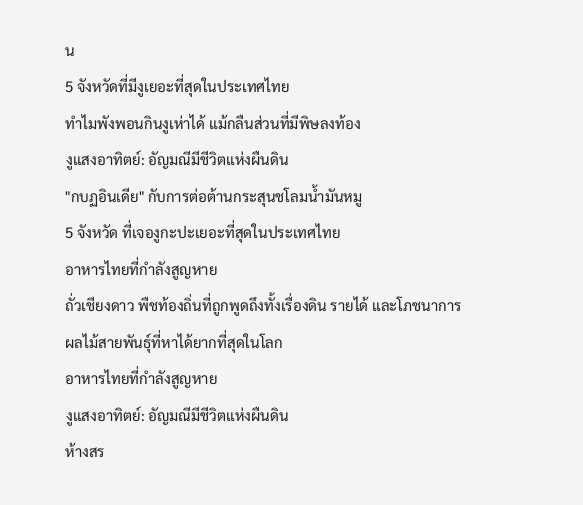น
5 จังหวัดที่มีงูเยอะที่สุดในประเทศไทย
ทำไมพังพอนกินงูเห่าได้ แม้กลืนส่วนที่มีพิษลงท้อง
งูแสงอาทิตย์: อัญมณีมีชีวิตแห่งผืนดิน
"กบฏอินเดีย" กับการต่อต้านกระสุนชโลมน้ำมันหมู
5 จังหวัด ที่เจองูกะปะเยอะที่สุดในประเทศไทย
อาหารไทยที่กำลังสูญหาย
ถั่วเชียงดาว พืชท้องถิ่นที่ถูกพูดถึงทั้งเรื่องดิน รายได้ และโภชนาการ
ผลไม้สายพันธุ์ที่หาได้ยากที่สุดในโลก
อาหารไทยที่กำลังสูญหาย
งูแสงอาทิตย์: อัญมณีมีชีวิตแห่งผืนดิน
ห้างสร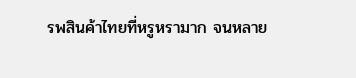รพสินค้าไทยที่หรูหรามาก จนหลาย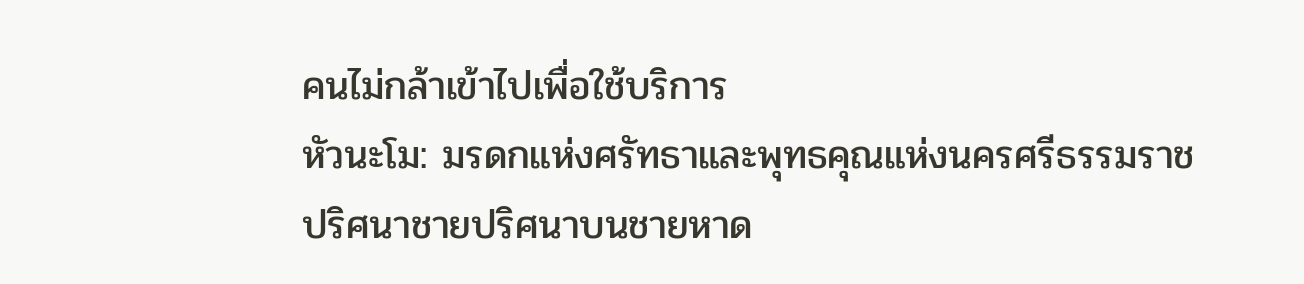คนไม่กล้าเข้าไปเพื่อใช้บริการ
หัวนะโม: มรดกแห่งศรัทธาและพุทธคุณแห่งนครศรีธรรมราช
ปริศนาชายปริศนาบนชายหาด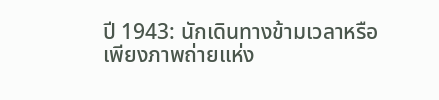ปี 1943: นักเดินทางข้ามเวลาหรือเพียงภาพถ่ายแห่ง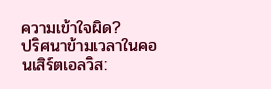ความเข้าใจผิด?
ปริศนาข้ามเวลาในคอนเสิร์ตเอลวิส: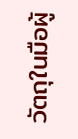วัตถุในมือผู้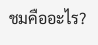ชมคืออะไร?